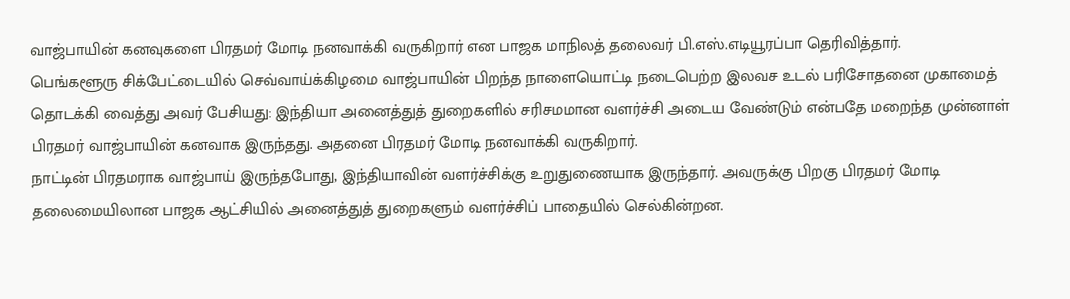வாஜ்பாயின் கனவுகளை பிரதமர் மோடி நனவாக்கி வருகிறார் என பாஜக மாநிலத் தலைவர் பி.எஸ்.எடியூரப்பா தெரிவித்தார்.
பெங்களூரு சிக்பேட்டையில் செவ்வாய்க்கிழமை வாஜ்பாயின் பிறந்த நாளையொட்டி நடைபெற்ற இலவச உடல் பரிசோதனை முகாமைத் தொடக்கி வைத்து அவர் பேசியது: இந்தியா அனைத்துத் துறைகளில் சரிசமமான வளர்ச்சி அடைய வேண்டும் என்பதே மறைந்த முன்னாள் பிரதமர் வாஜ்பாயின் கனவாக இருந்தது. அதனை பிரதமர் மோடி நனவாக்கி வருகிறார்.
நாட்டின் பிரதமராக வாஜ்பாய் இருந்தபோது, இந்தியாவின் வளர்ச்சிக்கு உறுதுணையாக இருந்தார். அவருக்கு பிறகு பிரதமர் மோடி தலைமையிலான பாஜக ஆட்சியில் அனைத்துத் துறைகளும் வளர்ச்சிப் பாதையில் செல்கின்றன.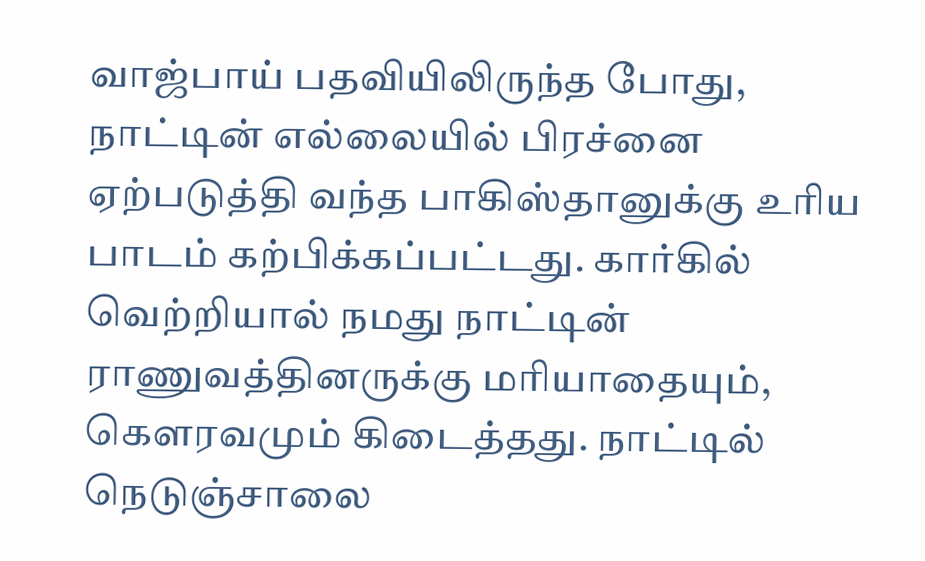வாஜ்பாய் பதவியிலிருந்த போது, நாட்டின் எல்லையில் பிரச்னை ஏற்படுத்தி வந்த பாகிஸ்தானுக்கு உரிய பாடம் கற்பிக்கப்பட்டது. கார்கில் வெற்றியால் நமது நாட்டின் ராணுவத்தினருக்கு மரியாதையும், கெளரவமும் கிடைத்தது. நாட்டில் நெடுஞ்சாலை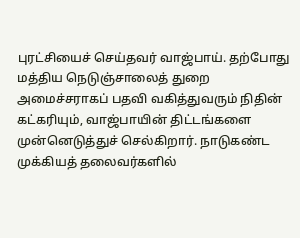புரட்சியைச் செய்தவர் வாஜ்பாய். தற்போது மத்திய நெடுஞ்சாலைத் துறை அமைச்சராகப் பதவி வகித்துவரும் நிதின் கட்கரியும், வாஜ்பாயின் திட்டங்களை முன்னெடுத்துச் செல்கிறார். நாடுகண்ட முக்கியத் தலைவர்களில்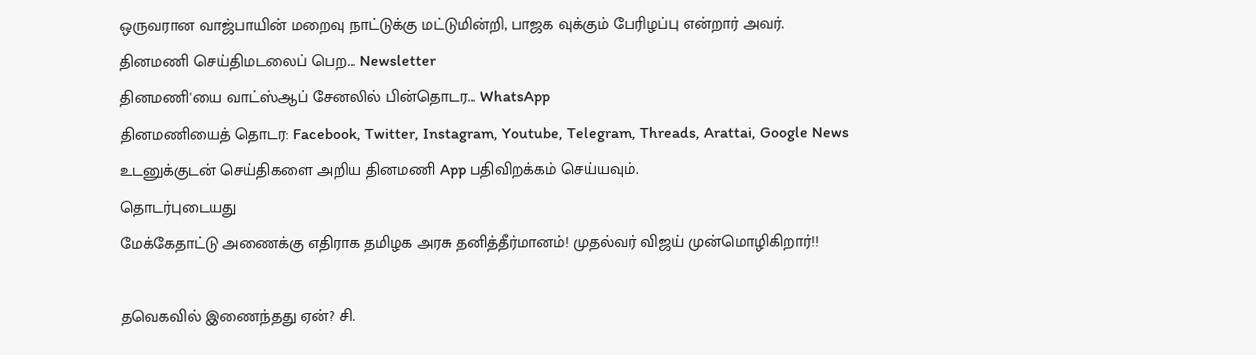ஒருவரான வாஜ்பாயின் மறைவு நாட்டுக்கு மட்டுமின்றி, பாஜக வுக்கும் பேரிழப்பு என்றார் அவர்.
தினமணி செய்திமடலைப் பெற... Newsletter
தினமணி'யை வாட்ஸ்ஆப் சேனலில் பின்தொடர... WhatsApp
தினமணியைத் தொடர: Facebook, Twitter, Instagram, Youtube, Telegram, Threads, Arattai, Google News
உடனுக்குடன் செய்திகளை அறிய தினமணி App பதிவிறக்கம் செய்யவும்.
தொடர்புடையது
மேக்கேதாட்டு அணைக்கு எதிராக தமிழக அரசு தனித்தீர்மானம்! முதல்வர் விஜய் முன்மொழிகிறார்!!

தவெகவில் இணைந்தது ஏன்? சி.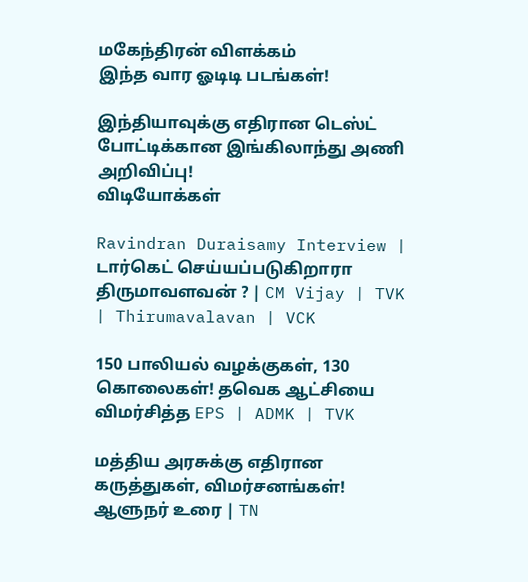மகேந்திரன் விளக்கம்
இந்த வார ஓடிடி படங்கள்!

இந்தியாவுக்கு எதிரான டெஸ்ட் போட்டிக்கான இங்கிலாந்து அணி அறிவிப்பு!
விடியோக்கள்

Ravindran Duraisamy Interview | டார்கெட் செய்யப்படுகிறாரா திருமாவளவன் ? | CM Vijay | TVK | Thirumavalavan | VCK

150 பாலியல் வழக்குகள், 130 கொலைகள்! தவெக ஆட்சியை விமர்சித்த EPS | ADMK | TVK

மத்திய அரசுக்கு எதிரான கருத்துகள், விமர்சனங்கள்! ஆளுநர் உரை | TN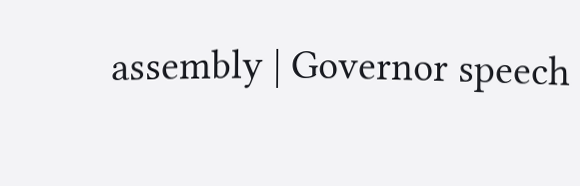assembly | Governor speech